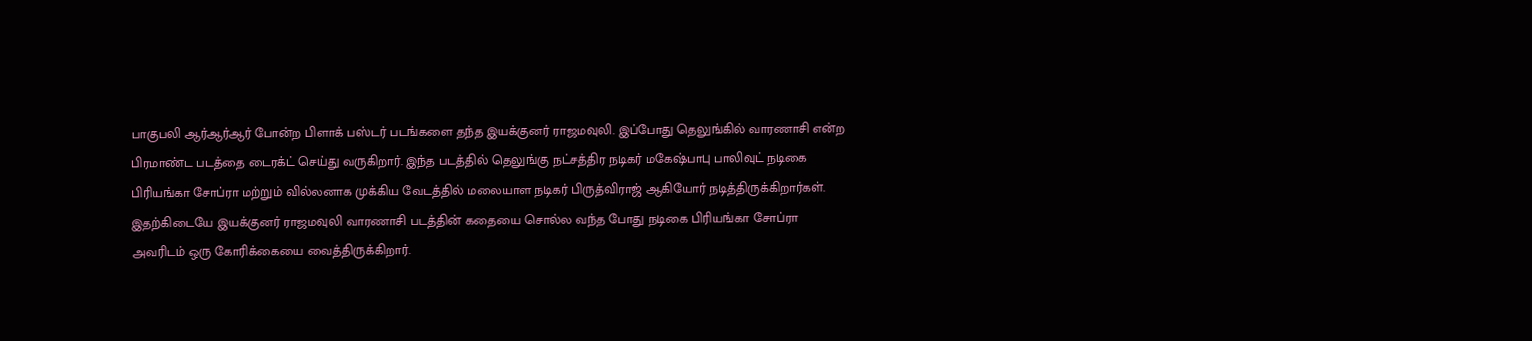பாகுபலி ஆர்ஆர்ஆர் போன்ற பிளாக் பஸ்டர் படங்களை தந்த இயக்குனர் ராஜமவுலி. இப்போது தெலுங்கில் வாரணாசி என்ற பிரமாண்ட படத்தை டைரக்ட் செய்து வருகிறார். இந்த படத்தில் தெலுங்கு நட்சத்திர நடிகர் மகேஷ்பாபு பாலிவுட் நடிகை பிரியங்கா சோப்ரா மற்றும் வில்லனாக முக்கிய வேடத்தில் மலையாள நடிகர் பிருத்விராஜ் ஆகியோர் நடித்திருக்கிறார்கள்.
இதற்கிடையே இயக்குனர் ராஜமவுலி வாரணாசி படத்தின் கதையை சொல்ல வந்த போது நடிகை பிரியங்கா சோப்ரா அவரிடம் ஒரு கோரிக்கையை வைத்திருக்கிறார்.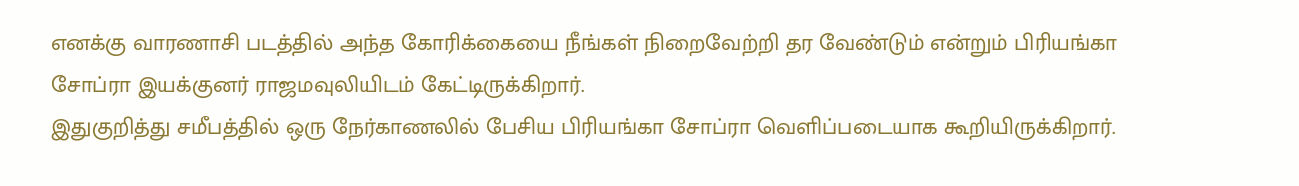எனக்கு வாரணாசி படத்தில் அந்த கோரிக்கையை நீங்கள் நிறைவேற்றி தர வேண்டும் என்றும் பிரியங்கா சோப்ரா இயக்குனர் ராஜமவுலியிடம் கேட்டிருக்கிறார்.
இதுகுறித்து சமீபத்தில் ஒரு நேர்காணலில் பேசிய பிரியங்கா சோப்ரா வெளிப்படையாக கூறியிருக்கிறார்.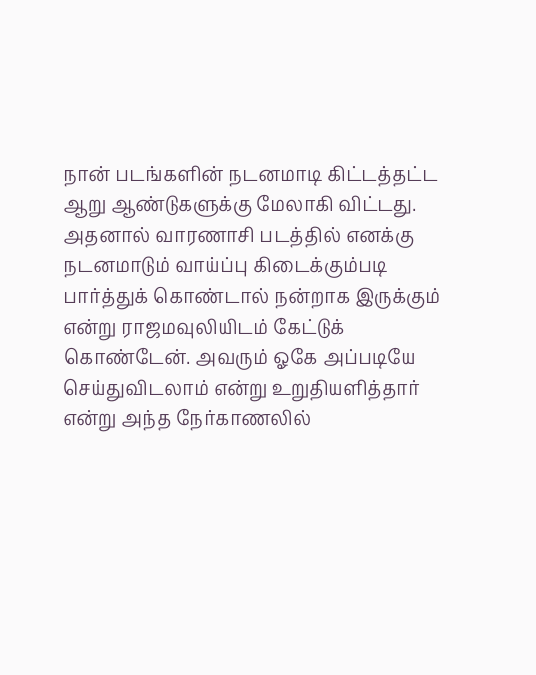நான் படங்களின் நடனமாடி கிட்டத்தட்ட ஆறு ஆண்டுகளுக்கு மேலாகி விட்டது. அதனால் வாரணாசி படத்தில் எனக்கு நடனமாடும் வாய்ப்பு கிடைக்கும்படி பார்த்துக் கொண்டால் நன்றாக இருக்கும் என்று ராஜமவுலியிடம் கேட்டுக் கொண்டேன். அவரும் ஓகே அப்படியே செய்துவிடலாம் என்று உறுதியளித்தார் என்று அந்த நேர்காணலில்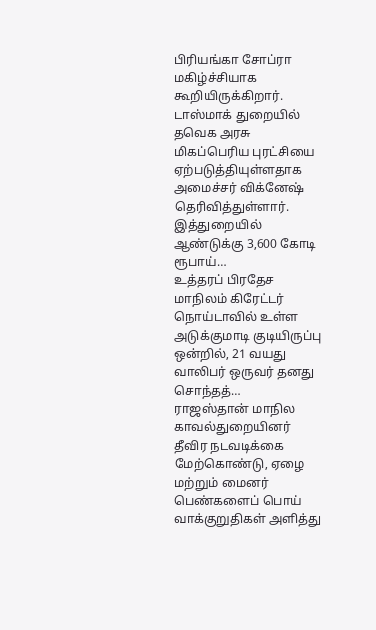பிரியங்கா சோப்ரா மகிழ்ச்சியாக கூறியிருக்கிறார்.
டாஸ்மாக் துறையில் தவெக அரசு மிகப்பெரிய புரட்சியை ஏற்படுத்தியுள்ளதாக அமைச்சர் விக்னேஷ் தெரிவித்துள்ளார். இத்துறையில் ஆண்டுக்கு 3,600 கோடி ரூபாய்…
உத்தரப் பிரதேச மாநிலம் கிரேட்டர் நொய்டாவில் உள்ள அடுக்குமாடி குடியிருப்பு ஒன்றில், 21 வயது வாலிபர் ஒருவர் தனது சொந்தத்…
ராஜஸ்தான் மாநில காவல்துறையினர் தீவிர நடவடிக்கை மேற்கொண்டு, ஏழை மற்றும் மைனர் பெண்களைப் பொய் வாக்குறுதிகள் அளித்து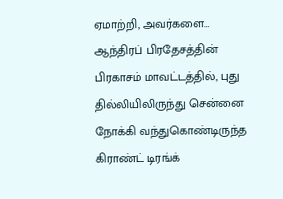ஏமாற்றி, அவர்களை…
ஆந்திரப் பிரதேசத்தின் பிரகாசம் மாவட்டத்தில், புது தில்லியிலிருந்து சென்னை நோக்கி வந்துகொண்டிருந்த கிராண்ட் டிரங்க்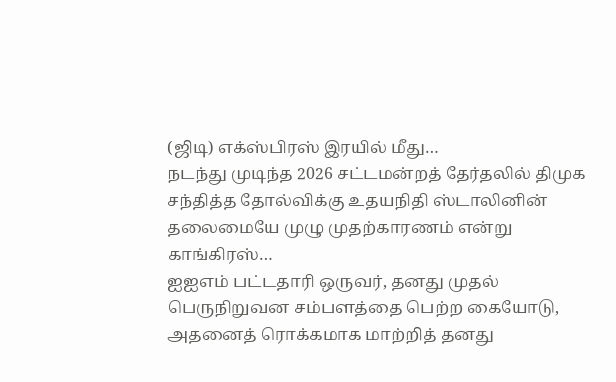(ஜிடி) எக்ஸ்பிரஸ் இரயில் மீது…
நடந்து முடிந்த 2026 சட்டமன்றத் தேர்தலில் திமுக சந்தித்த தோல்விக்கு உதயநிதி ஸ்டாலினின் தலைமையே முழு முதற்காரணம் என்று காங்கிரஸ்…
ஐஐஎம் பட்டதாரி ஒருவர், தனது முதல் பெருநிறுவன சம்பளத்தை பெற்ற கையோடு, அதனைத் ரொக்கமாக மாற்றித் தனது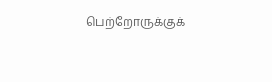பெற்றோருக்குக்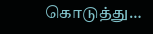கொடுத்து…